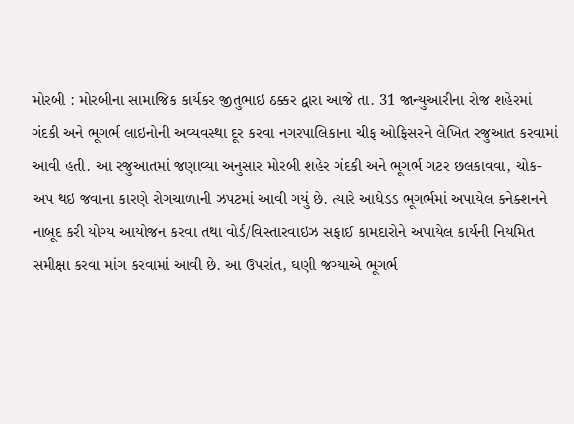મોરબી : મોરબીના સામાજિક કાર્યકર જીતુભાઇ ઠક્કર દ્વારા આજે તા. 31 જાન્યુઆરીના રોજ શહેરમાં ગંદકી અને ભૂગર્ભ લાઇનોની અવ્યવસ્થા દૂર કરવા નગરપાલિકાના ચીફ ઓફિસરને લેખિત રજુઆત કરવામાં આવી હતી. આ રજુઆતમાં જણાવ્યા અનુસાર મોરબી શહેર ગંદકી અને ભૂગર્ભ ગટર છલકાવવા, ચોક-અપ થઇ જવાના કારણે રોગચાળાની ઝપટમાં આવી ગયું છે. ત્યારે આધેડડ ભૂગર્ભમાં અપાયેલ કનેક્શનને નાબૂદ કરી યોગ્ય આયોજન કરવા તથા વોર્ડ/વિસ્તારવાઇઝ સફાઈ કામદારોને અપાયેલ કાર્યની નિયમિત સમીક્ષા કરવા માંગ કરવામાં આવી છે. આ ઉપરાંત, ઘણી જગ્યાએ ભૂગર્ભ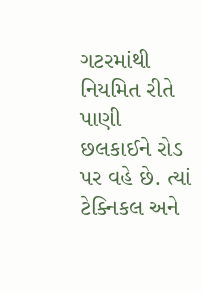ગટરમાંથી નિયમિત રીતે પાણી છલકાઈને રોડ પર વહે છે. ત્યાં ટેક્નિકલ અને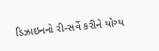ડિઝાઇનનો રી-સર્વે કરીને યોગ્ય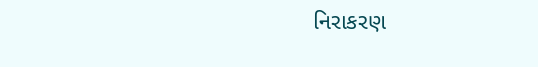નિરાકરણ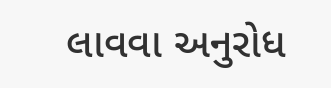લાવવા અનુરોધ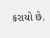કરાયો છે.